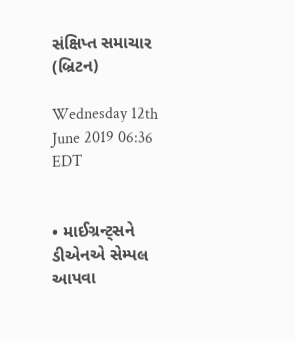સંક્ષિપ્ત સમાચાર (બ્રિટન)

Wednesday 12th June 2019 06:36 EDT


• માઈગ્રન્ટ્સને ડીએનએ સેમ્પલ આપવા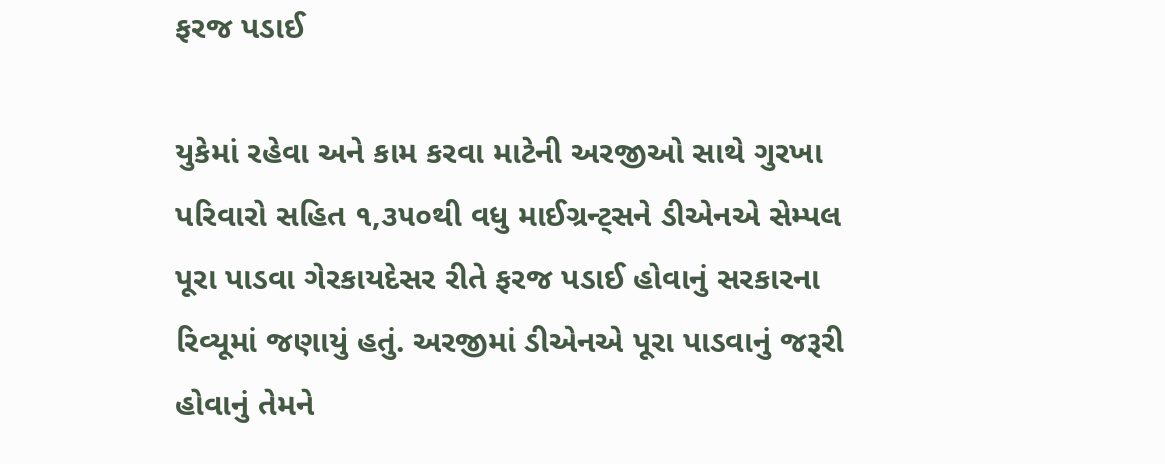ફરજ પડાઈ

યુકેમાં રહેવા અને કામ કરવા માટેની અરજીઓ સાથે ગુરખા પરિવારો સહિત ૧,૩૫૦થી વધુ માઈગ્રન્ટ્સને ડીએનએ સેમ્પલ પૂરા પાડવા ગેરકાયદેસર રીતે ફરજ પડાઈ હોવાનું સરકારના રિવ્યૂમાં જણાયું હતું. અરજીમાં ડીએનએ પૂરા પાડવાનું જરૂરી હોવાનું તેમને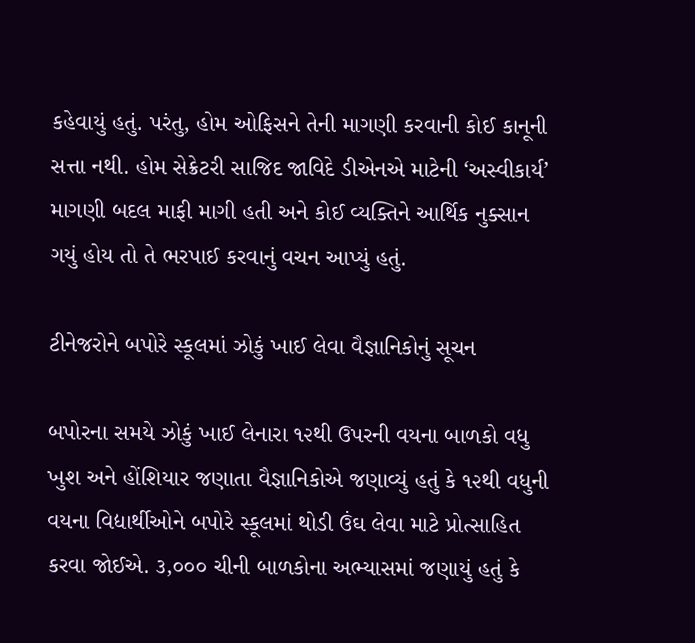કહેવાયું હતું. પરંતુ, હોમ ઓફિસને તેની માગણી કરવાની કોઈ કાનૂની સત્તા નથી. હોમ સેક્રેટરી સાજિદ જાવિદે ડીએનએ માટેની ‘અસ્વીકાર્ય’ માગણી બદલ માફી માગી હતી અને કોઈ વ્યક્તિને આર્થિક નુક્સાન ગયું હોય તો તે ભરપાઈ કરવાનું વચન આપ્યું હતું.

ટીનેજરોને બપોરે સ્કૂલમાં ઝોકું ખાઈ લેવા વૈજ્ઞાનિકોનું સૂચન

બપોરના સમયે ઝોકું ખાઈ લેનારા ૧૨થી ઉપરની વયના બાળકો વધુ ખુશ અને હોંશિયાર જણાતા વૈજ્ઞાનિકોએ જણાવ્યું હતું કે ૧૨થી વધુની વયના વિદ્યાર્થીઓને બપોરે સ્કૂલમાં થોડી ઉંઘ લેવા માટે પ્રોત્સાહિત કરવા જોઈએ. ૩,૦૦૦ ચીની બાળકોના અભ્યાસમાં જણાયું હતું કે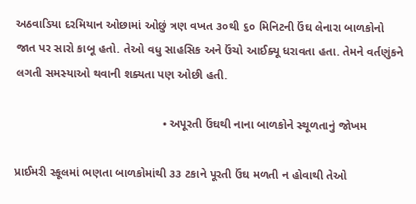અઠવાડિયા દરમિયાન ઓછામાં ઓછું ત્રણ વખત ૩૦થી ૬૦ મિનિટની ઉંઘ લેનારા બાળકોનો જાત પર સારો કાબૂ હતો. તેઓ વધુ સાહસિક અને ઉંચો આઈક્યૂ ધરાવતા હતા. તેમને વર્તણુંકને લગતી સમસ્યાઓ થવાની શક્યતા પણ ઓછી હતી.

                                             • અપૂરતી ઉંઘથી નાના બાળકોને સ્થૂળતાનું જોખમ

પ્રાઈમરી સ્કૂલમાં ભણતા બાળકોમાંથી ૩૩ ટકાને પૂરતી ઉંઘ મળતી ન હોવાથી તેઓ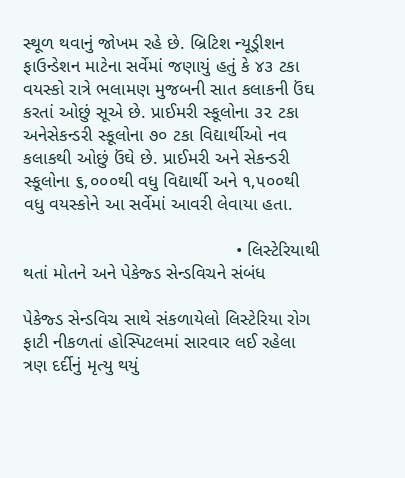સ્થૂળ થવાનું જોખમ રહે છે. બ્રિટિશ ન્યૂડ્રીશન ફાઉન્ડેશન માટેના સર્વેમાં જણાયું હતું કે ૪૩ ટકા વયસ્કો રાત્રે ભલામણ મુજબની સાત કલાકની ઉંઘ કરતાં ઓછું સૂએ છે. પ્રાઈમરી સ્કૂલોના ૩૨ ટકા અનેસેકન્ડરી સ્કૂલોના ૭૦ ટકા વિદ્યાર્થીઓ નવ કલાકથી ઓછું ઉંઘે છે. પ્રાઈમરી અને સેકન્ડરી સ્કૂલોના ૬,૦૦૦થી વધુ વિદ્યાર્થી અને ૧,૫૦૦થી વધુ વયસ્કોને આ સર્વેમાં આવરી લેવાયા હતા.

                                          • લિસ્ટેરિયાથી થતાં મોતને અને પેકેજ્ડ સેન્ડવિચને સંબંધ

પેકેજ્ડ સેન્ડવિચ સાથે સંકળાયેલો લિસ્ટેરિયા રોગ ફાટી નીકળતાં હોસ્પિટલમાં સારવાર લઈ રહેલા ત્રણ દર્દીનું મૃત્યુ થયું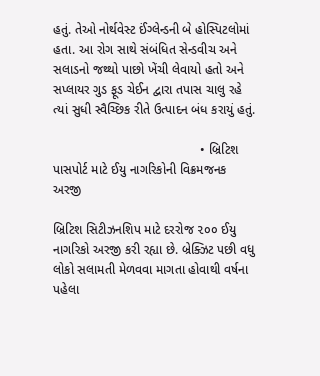હતું. તેઓ નોર્થવેસ્ટ ઈંગ્લેન્ડની બે હોસ્પિટલોમાં હતા. આ રોગ સાથે સંબંધિત સેન્ડવીચ અને સલાડનો જથ્થો પાછો ખેંચી લેવાયો હતો અને સપ્લાયર ગુડ ફૂડ ચેઈન દ્વારા તપાસ ચાલુ રહે ત્યાં સુધી સ્વૈચ્છિક રીતે ઉત્પાદન બંધ કરાયું હતું.

                                         • બ્રિટિશ પાસપોર્ટ માટે ઈયુ નાગરિકોની વિક્રમજનક અરજી

બ્રિટિશ સિટીઝનશિપ માટે દરરોજ ૨૦૦ ઈયુ નાગરિકો અરજી કરી રહ્યા છે. બ્રેક્ઝિટ પછી વધુ લોકો સલામતી મેળવવા માગતા હોવાથી વર્ષના પહેલા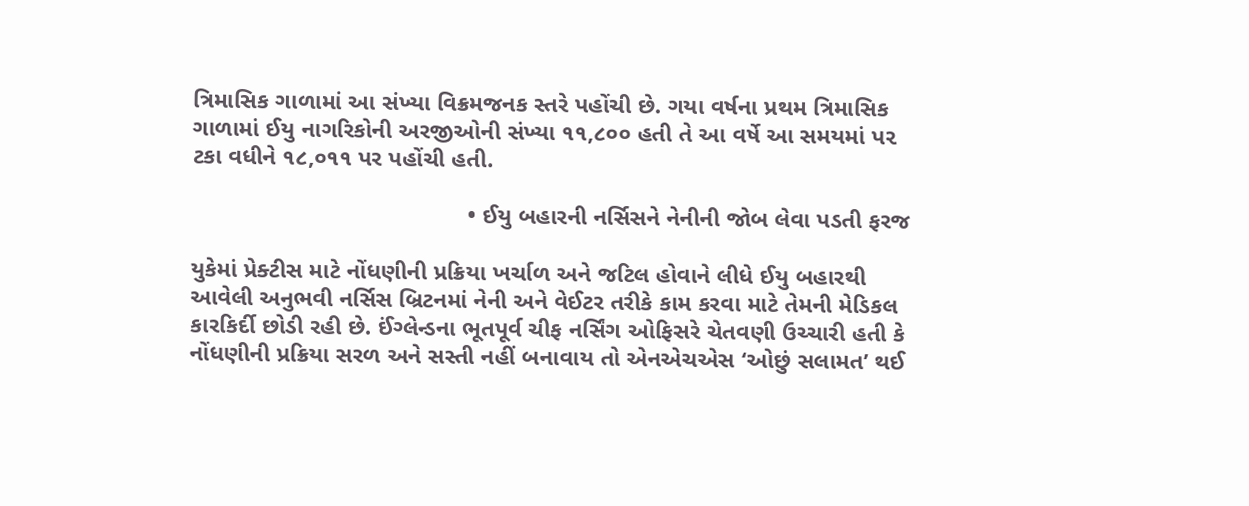ત્રિમાસિક ગાળામાં આ સંખ્યા વિક્રમજનક સ્તરે પહોંચી છે. ગયા વર્ષના પ્રથમ ત્રિમાસિક ગાળામાં ઈયુ નાગરિકોની અરજીઓની સંખ્યા ૧૧,૮૦૦ હતી તે આ વર્ષે આ સમયમાં પ૨ ટકા વધીને ૧૮,૦૧૧ પર પહોંચી હતી.

                                          • ઈયુ બહારની નર્સિસને નેનીની જોબ લેવા પડતી ફરજ

યુકેમાં પ્રેક્ટીસ માટે નોંધણીની પ્રક્રિયા ખર્ચાળ અને જટિલ હોવાને લીધે ઈયુ બહારથી આવેલી અનુભવી નર્સિસ બ્રિટનમાં નેની અને વેઈટર તરીકે કામ કરવા માટે તેમની મેડિકલ કારકિર્દી છોડી રહી છે. ઈંગ્લેન્ડના ભૂતપૂર્વ ચીફ નર્સિંગ ઓફિસરે ચેતવણી ઉચ્ચારી હતી કે નોંધણીની પ્રક્રિયા સરળ અને સસ્તી નહીં બનાવાય તો એનએચએસ ‘ઓછું સલામત’ થઈ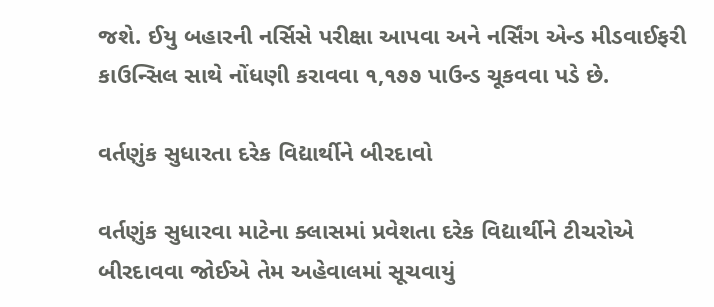જશે. ઈયુ બહારની નર્સિસે પરીક્ષા આપવા અને નર્સિંગ એન્ડ મીડવાઈફરી કાઉન્સિલ સાથે નોંધણી કરાવવા ૧,૧૭૭ પાઉન્ડ ચૂકવવા પડે છે.

વર્તણુંક સુધારતા દરેક વિદ્યાર્થીને બીરદાવો

વર્તણુંક સુધારવા માટેના ક્લાસમાં પ્રવેશતા દરેક વિદ્યાર્થીને ટીચરોએ બીરદાવવા જોઈએ તેમ અહેવાલમાં સૂચવાયું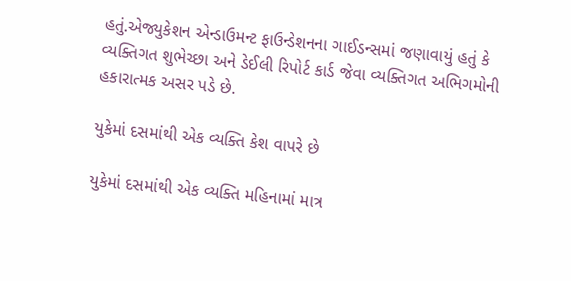હતું.એજ્યુકેશન એન્ડાઉમન્ટ ફાઉન્ડેશનના ગાઈડન્સમાં જણાવાયું હતું કે વ્યક્તિગત શુભેચ્છા અને ડેઈલી રિપોર્ટ કાર્ડ જેવા વ્યક્તિગત અભિગમોની હકારાત્મક અસર પડે છે.

યુકેમાં દસમાંથી એક વ્યક્તિ કેશ વાપરે છે

યુકેમાં દસમાંથી એક વ્યક્તિ મહિનામાં માત્ર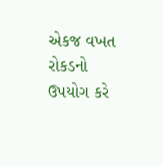એકજ વખત રોકડનો ઉપયોગ કરે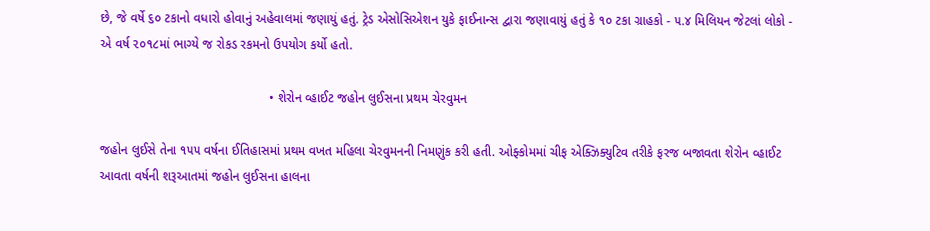છે, જે વર્ષે ૬૦ ટકાનો વધારો હોવાનું અહેવાલમાં જણાયું હતું. ટ્રેડ એસોસિએશન યુકે ફાઈનાન્સ દ્વારા જણાવાયું હતું કે ૧૦ ટકા ગ્રાહકો - ૫.૪ મિલિયન જેટલાં લોકો - એ વર્ષ ૨૦૧૮માં ભાગ્યે જ રોકડ રકમનો ઉપયોગ કર્યો હતો.

                                               • શેરોન વ્હાઈટ જહોન લુઈસના પ્રથમ ચેરવુમન

જહોન લુઈસે તેના ૧૫૫ વર્ષના ઈતિહાસમાં પ્રથમ વખત મહિલા ચેરવુમનની નિમણુંક કરી હતી. ઓફ્કોમમાં ચીફ એક્ઝિક્યુટિવ તરીકે ફરજ બજાવતા શેરોન વ્હાઈટ આવતા વર્ષની શરૂઆતમાં જહોન લુઈસના હાલના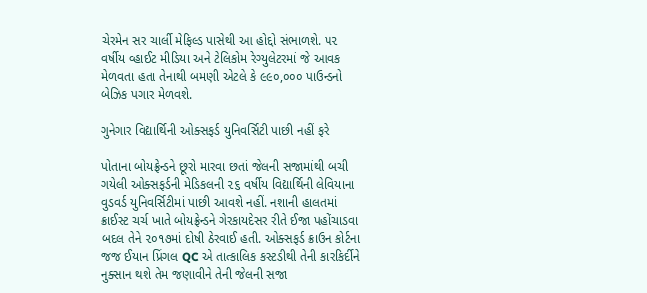ચેરમેન સર ચાર્લી મેફિલ્ડ પાસેથી આ હોદ્દો સંભાળશે. ૫૨ વર્ષીય વ્હાઈટ મીડિયા અને ટેલિકોમ રેગ્યુલેટરમાં જે આવક મેળવતા હતા તેનાથી બમણી એટલે કે ૯૯૦,૦૦૦ પાઉન્ડનો બેઝિક પગાર મેળવશે.

ગુનેગાર વિદ્યાર્થિની ઓક્સફર્ડ યુનિવર્સિટી પાછી નહીં ફરે

પોતાના બોયફ્રેન્ડને છૂરો મારવા છતાં જેલની સજામાંથી બચી ગયેલી ઓક્સફર્ડની મેડિકલની ૨૬ વર્ષીય વિદ્યાર્થિની લેવિયાના વુડવર્ડ યુનિવર્સિટીમાં પાછી આવશે નહીં. નશાની હાલતમાં ક્રાઈસ્ટ ચર્ચ ખાતે બોયફ્રેન્ડને ગેરકાયદેસર રીતે ઈજા પહોંચાડવા બદલ તેને ૨૦૧૭માં દોષી ઠેરવાઈ હતી. ઓક્સફર્ડ ક્રાઉન કોર્ટના જજ ઈયાન પ્રિંગલ QC એ તાત્કાલિક કસ્ટડીથી તેની કારકિર્દીને નુક્સાન થશે તેમ જણાવીને તેની જેલની સજા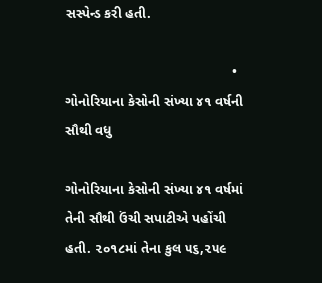સસ્પેન્ડ કરી હતી.

                                           • ગોનોરિયાના કેસોની સંખ્યા ૪૧ વર્ષની સૌથી વધુ

ગોનોરિયાના કેસોની સંખ્યા ૪૧ વર્ષમાં તેની સૌથી ઉંચી સપાટીએ પહોંચી હતી. ૨૦૧૮માં તેના કુલ ૫૬,૨૫૯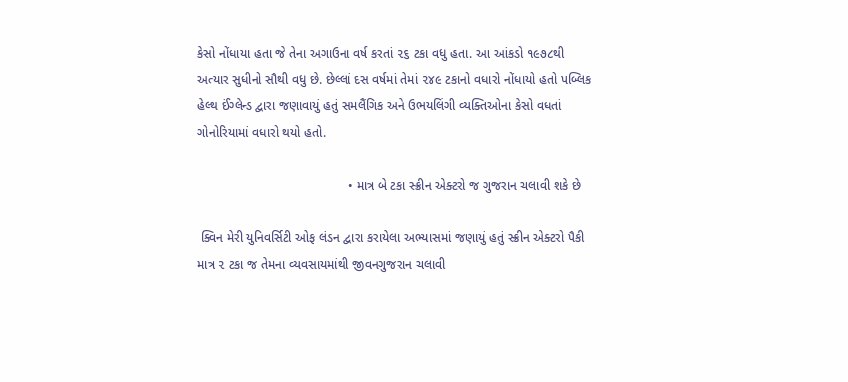કેસો નોંધાયા હતા જે તેના અગાઉના વર્ષ કરતાં ૨૬ ટકા વધુ હતા. આ આંકડો ૧૯૭૮થી અત્યાર સુધીનો સૌથી વધુ છે. છેલ્લાં દસ વર્ષમાં તેમાં ૨૪૯ ટકાનો વધારો નોંધાયો હતો પબ્લિક હેલ્થ ઈંગ્લેન્ડ દ્વારા જણાવાયું હતું સમલૈંગિક અને ઉભયલિંગી વ્યક્તિઓના કેસો વધતાં ગોનોરિયામાં વધારો થયો હતો.

                                          • માત્ર બે ટકા સ્ક્રીન એક્ટરો જ ગુજરાન ચલાવી શકે છે

 ક્વિન મેરી યુનિવર્સિટી ઓફ લંડન દ્વારા કરાયેલા અભ્યાસમાં જણાયું હતું સ્ક્રીન એક્ટરો પૈકી માત્ર ૨ ટકા જ તેમના વ્યવસાયમાંથી જીવનગુજરાન ચલાવી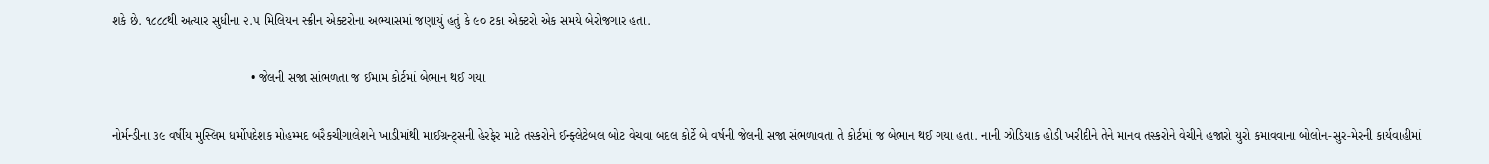શકે છે. ૧૮૮૮થી અત્યાર સુધીના ૨.૫ મિલિયન સ્ક્રીન એક્ટરોના અભ્યાસમાં જણાયું હતું કે ૯૦ ટકા એક્ટરો એક સમયે બેરોજગાર હતા.

                                       • જેલની સજા સાંભળતા જ ઈમામ કોર્ટમાં બેભાન થઈ ગયા

નોર્મન્ડીના ૩૯ વર્ષીય મુસ્લિમ ધર્મોપદેશક મોહમ્મદ બરૈકચીગાલેશને ખાડીમાંથી માઈગ્રન્ટ્સની હેરફેર માટે તસ્કરોને ઈન્ફ્લેટેબલ બોટ વેચવા બદલ કોર્ટે બે વર્ષની જેલની સજા સંભળાવતા તે કોર્ટમાં જ બેભાન થઈ ગયા હતા. નાની ઝોડિયાક હોડી ખરીદીને તેને માનવ તસ્કરોને વેચીને હજારો યુરો કમાવવાના બોલોન-સુર-મેરની કાર્યવાહીમાં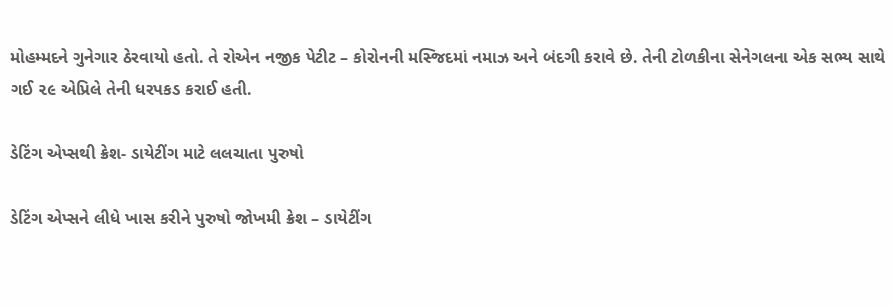મોહમ્મદને ગુનેગાર ઠેરવાયો હતો. તે રોએન નજીક પેટીટ – કોરોનની મસ્જિદમાં નમાઝ અને બંદગી કરાવે છે. તેની ટોળકીના સેનેગલના એક સભ્ય સાથે ગઈ ૨૯ એપ્રિલે તેની ધરપકડ કરાઈ હતી.

ડેટિંગ એપ્સથી ક્રેશ- ડાયેટીંગ માટે લલચાતા પુરુષો

ડેટિંગ એપ્સને લીધે ખાસ કરીને પુરુષો જોખમી ક્રેશ – ડાયેટીંગ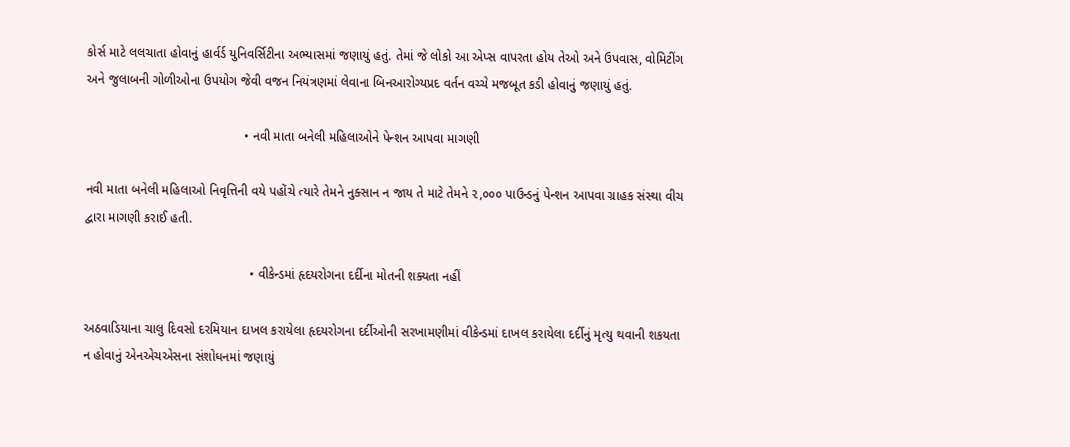કોર્સ માટે લલચાતા હોવાનું હાર્વર્ડ યુનિવર્સિટીના અભ્યાસમાં જણાયું હતું. તેમાં જે લોકો આ એપ્સ વાપરતા હોય તેઓ અને ઉપવાસ, વોમિટીંગ અને જુલાબની ગોળીઓના ઉપયોગ જેવી વજન નિયંત્રણમાં લેવાના બિનઆરોગ્યપ્રદ વર્તન વચ્ચે મજબૂત કડી હોવાનું જણાયું હતું.

                                            • નવી માતા બનેલી મહિલાઓને પેન્શન આપવા માગણી

નવી માતા બનેલી મહિલાઓ નિવૃત્તિની વયે પહોંચે ત્યારે તેમને નુક્સાન ન જાય તે માટે તેમને ૨,૦૦૦ પાઉન્ડનું પેન્શન આપવા ગ્રાહક સંસ્થા વીચ દ્વારા માગણી કરાઈ હતી.

                                              • વીકેન્ડમાં હૃદયરોગના દર્દીના મોતની શક્યતા નહીં

અઠવાડિયાના ચાલુ દિવસો દરમિયાન દાખલ કરાયેલા હૃદયરોગના દર્દીઓની સરખામણીમાં વીકેન્ડમાં દાખલ કરાયેલા દર્દીનું મૃત્યુ થવાની શકયતા ન હોવાનું એનએચએસના સંશોધનમાં જણાયું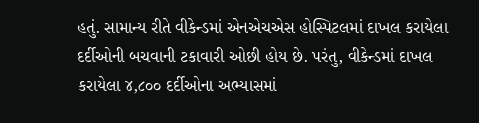હતું. સામાન્ય રીતે વીકેન્ડમાં એનએચએસ હોસ્પિટલમાં દાખલ કરાયેલા દર્દીઓની બચવાની ટકાવારી ઓછી હોય છે. પરંતુ, વીકેન્ડમાં દાખલ કરાયેલા ૪,૮૦૦ દર્દીઓના અભ્યાસમાં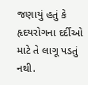જણાયું હતું કે હૃદયરોગના દર્દીઓ માટે તે લાગૂ પડતું નથી.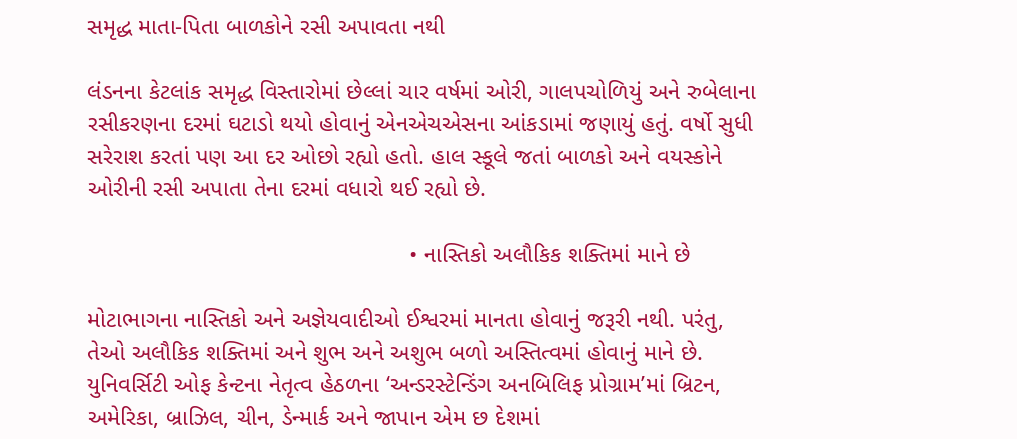સમૃદ્ધ માતા-પિતા બાળકોને રસી અપાવતા નથી

લંડનના કેટલાંક સમૃદ્ધ વિસ્તારોમાં છેલ્લાં ચાર વર્ષમાં ઓરી, ગાલપચોળિયું અને રુબેલાના રસીકરણના દરમાં ઘટાડો થયો હોવાનું એનએચએસના આંકડામાં જણાયું હતું. વર્ષો સુધી સરેરાશ કરતાં પણ આ દર ઓછો રહ્યો હતો. હાલ સ્કૂલે જતાં બાળકો અને વયસ્કોને ઓરીની રસી અપાતા તેના દરમાં વધારો થઈ રહ્યો છે.

                                                 • નાસ્તિકો અલૌકિક શક્તિમાં માને છે

મોટાભાગના નાસ્તિકો અને અજ્ઞેયવાદીઓ ઈશ્વરમાં માનતા હોવાનું જરૂરી નથી. પરંતુ, તેઓ અલૌકિક શક્તિમાં અને શુભ અને અશુભ બળો અસ્તિત્વમાં હોવાનું માને છે. યુનિવર્સિટી ઓફ કેન્ટના નેતૃત્વ હેઠળના ‘અન્ડરસ્ટેન્ડિંગ અનબિલિફ પ્રોગ્રામ’માં બ્રિટન, અમેરિકા, બ્રાઝિલ, ચીન, ડેન્માર્ક અને જાપાન એમ છ દેશમાં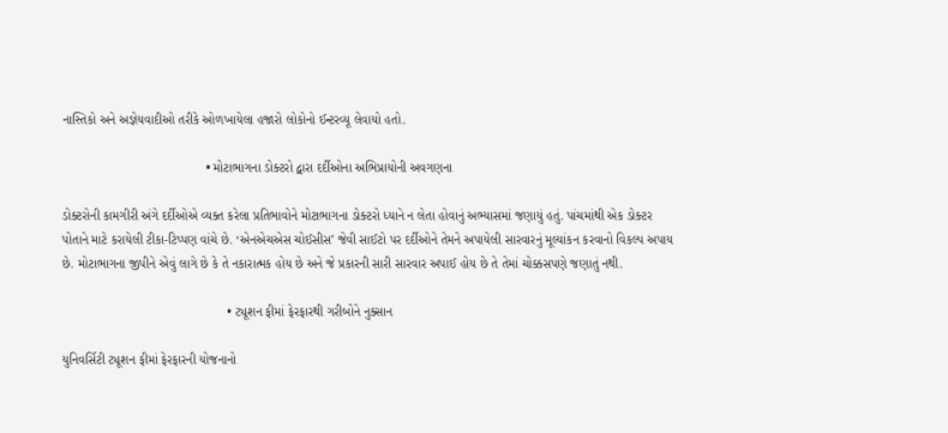નાસ્તિકો અને અજ્ઞેયવાદીઓ તરીકે ઓળખાયેલા હજારો લોકોનો ઈન્ટરવ્યૂ લેવાયો હતો.

                                        • મોટાભાગના ડોક્ટરો દ્વારા દર્દીઓના અભિપ્રાયોની અવગણના

ડોક્ટરોની કામગીરી અંગે દર્દીઓએ વ્યક્ત કરેલા પ્રતિભાવોને મોટાભાગના ડોક્ટરો ધ્યાને ન લેતા હોવાનું અભ્યાસમાં જણાયું હતું. પાંચમાંથી એક ડોક્ટર પોતાને માટે કરાયેલી ટીકા-ટિપ્પણ વાંચે છે. ‘એનએચએસ ચોઈસીસ’ જેવી સાઈટો પર દર્દીઓને તેમને અપાયેલી સારવારનું મૂલ્યાંકન કરવાનો વિકલ્પ અપાય છે. મોટાભાગના જીપીને એવું લાગે છે કે તે નકારાત્મક હોય છે અને જે પ્રકારની સારી સારવાર અપાઈ હોય છે તે તેમાં ચોક્કસપણે જણાતું નથી.

                                              • ટ્યૂશન ફીમાં ફેરફારથી ગરીબોને નુક્સાન

યુનિવર્સિટી ટ્યૂશન ફીમાં ફેરફારની યોજનાનો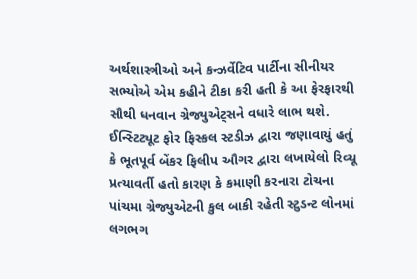અર્થશાસ્ત્રીઓ અને કન્ઝર્વેટિવ પાર્ટીના સીનીયર સભ્યોએ એમ કહીને ટીકા કરી હતી કે આ ફેરફારથી સૌથી ધનવાન ગ્રેજ્યુએટ્સને વધારે લાભ થશે. ઈન્સ્ટિટ્યૂટ ફોર ફિસ્કલ સ્ટડીઝ દ્વારા જણાવાયું હતું કે ભૂતપૂર્વ બેંકર ફિલીપ ઔગર દ્વારા લખાયેલો રિવ્યૂ પ્રત્યાવર્તી હતો કારણ કે કમાણી કરનારા ટોચના પાંચમા ગ્રેજ્યુએટની કુલ બાકી રહેતી સ્ટુડન્ટ લોનમાં લગભગ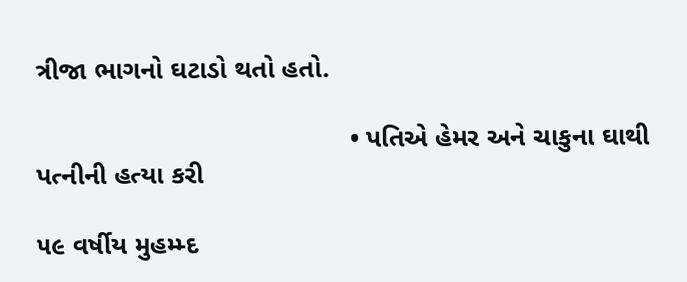ત્રીજા ભાગનો ઘટાડો થતો હતો.

                                          • પતિએ હેમર અને ચાકુના ઘાથી પત્નીની હત્યા કરી

૫૯ વર્ષીય મુહમ્મ્દ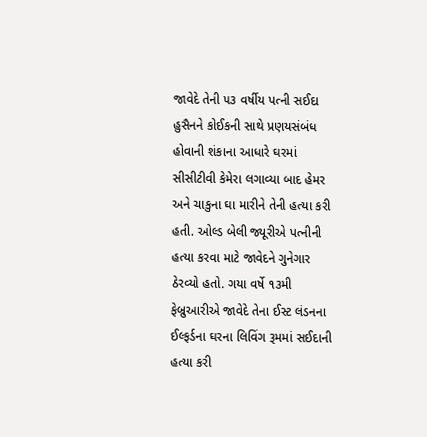જાવેદે તેની ૫૩ વર્ષીય પત્ની સઈદા હુસૈનને કોઈકની સાથે પ્રણયસંબંધ હોવાની શંકાના આધારે ઘરમાં સીસીટીવી કેમેરા લગાવ્યા બાદ હેમર અને ચાકુના ઘા મારીને તેની હત્યા કરી હતી. ઓલ્ડ બેલી જ્યૂરીએ પત્નીની હત્યા કરવા માટે જાવેદને ગુનેગાર ઠેરવ્યો હતો. ગયા વર્ષે ૧૩મી ફેબ્રુઆરીએ જાવેદે તેના ઈસ્ટ લંડનના ઈલ્ફર્ડના ઘરના લિવિંગ રૂમમાં સઈદાની હત્યા કરી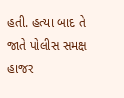હતી. હત્યા બાદ તે જાતે પોલીસ સમક્ષ હાજર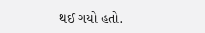થઈ ગયો હતો.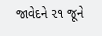જાવેદને ૨૧ જૂને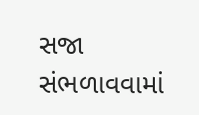સજા સંભળાવવામાં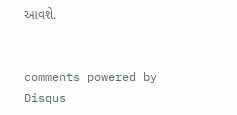આવશે.


comments powered by Disqus